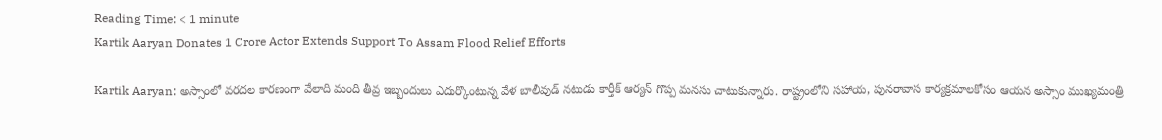Reading Time: < 1 minute
Kartik Aaryan Donates 1 Crore Actor Extends Support To Assam Flood Relief Efforts

Kartik Aaryan: అస్సాంలో వరదల కారణంగా వేలాది మంది తీవ్ర ఇబ్బందులు ఎదుర్కొంటున్న వేళ బాలీవుడ్ నటుడు కార్తీక్ ఆర్యన్ గొప్ప మనసు చాటుకున్నారు. రాష్ట్రంలోని సహాయ, పునరావాస కార్యక్రమాలకోసం ఆయన అస్సాం ముఖ్యమంత్రి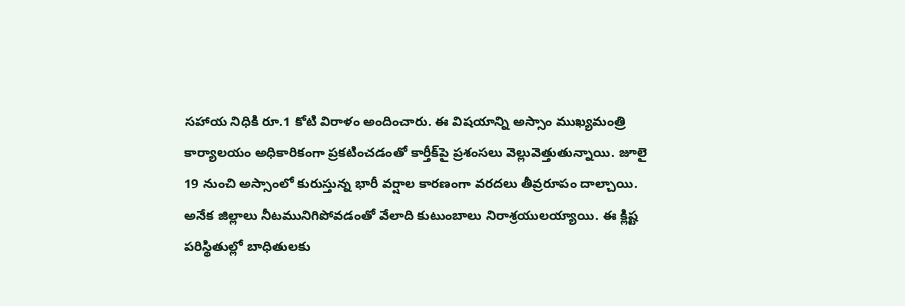సహాయ నిధికి రూ.1 కోటి విరాళం అందించారు. ఈ విషయాన్ని అస్సాం ముఖ్యమంత్రి కార్యాలయం అధికారికంగా ప్రకటించడంతో కార్తీక్‌పై ప్రశంసలు వెల్లువెత్తుతున్నాయి. జూలై 19 నుంచి అస్సాంలో కురుస్తున్న భారీ వర్షాల కారణంగా వరదలు తీవ్రరూపం దాల్చాయి. అనేక జిల్లాలు నీటమునిగిపోవడంతో వేలాది కుటుంబాలు నిరాశ్రయులయ్యాయి. ఈ క్లిష్ట పరిస్థితుల్లో బాధితులకు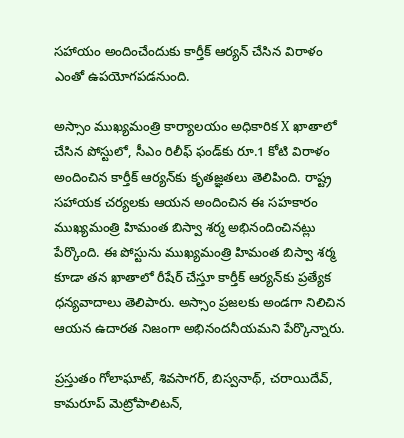సహాయం అందించేందుకు కార్తీక్ ఆర్యన్ చేసిన విరాళం ఎంతో ఉపయోగపడనుంది.

అస్సాం ముఖ్యమంత్రి కార్యాలయం అధికారిక X ఖాతాలో చేసిన పోస్టులో, సీఎం రిలీఫ్ ఫండ్‌కు రూ.1 కోటి విరాళం అందించిన కార్తీక్ ఆర్యన్‌కు కృతజ్ఞతలు తెలిపింది. రాష్ట్ర సహాయక చర్యలకు ఆయన అందించిన ఈ సహకారం  ముఖ్యమంత్రి హిమంత బిస్వా శర్మ అభినందించినట్లు పేర్కొంది. ఈ పోస్టును ముఖ్యమంత్రి హిమంత బిస్వా శర్మ కూడా తన ఖాతాలో రీషేర్ చేస్తూ కార్తీక్ ఆర్యన్‌కు ప్రత్యేక ధన్యవాదాలు తెలిపారు. అస్సాం ప్రజలకు అండగా నిలిచిన ఆయన ఉదారత నిజంగా అభినందనీయమని పేర్కొన్నారు.

ప్రస్తుతం గోలాఘాట్, శివసాగర్, బిస్వనాథ్, చరాయిదేవ్, కామరూప్ మెట్రోపాలిటన్,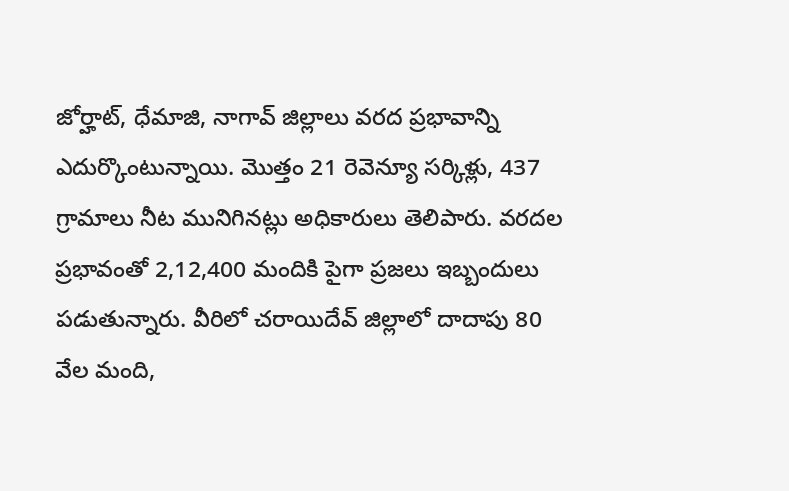జోర్హాట్, ధేమాజి, నాగావ్ జిల్లాలు వరద ప్రభావాన్ని ఎదుర్కొంటున్నాయి. మొత్తం 21 రెవెన్యూ సర్కిళ్లు, 437 గ్రామాలు నీట మునిగినట్లు అధికారులు తెలిపారు. వరదల ప్రభావంతో 2,12,400 మందికి పైగా ప్రజలు ఇబ్బందులు పడుతున్నారు. వీరిలో చరాయిదేవ్ జిల్లాలో దాదాపు 80 వేల మంది,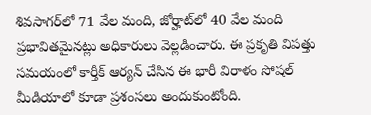శివసాగర్‌లో 71 వేల మంది, జోర్హాట్‌లో 40 వేల మంది ప్రభావితమైనట్లు అధికారులు వెల్లడించారు. ఈ ప్రకృతి విపత్తు సమయంలో కార్తీక్ ఆర్యన్ చేసిన ఈ భారీ విరాళం సోషల్ మీడియాలో కూడా ప్రశంసలు అందుకుంటోంది.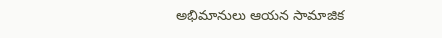అభిమానులు ఆయన సామాజిక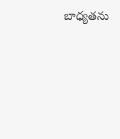బాధ్యతను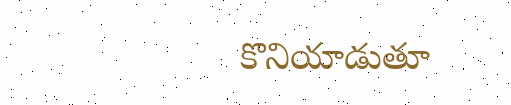కొనియాడుతూ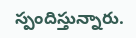స్పందిస్తున్నారు.